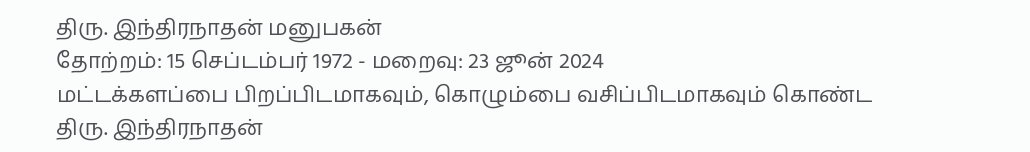திரு. இந்திரநாதன் மனுபகன்
தோற்றம்: 15 செப்டம்பர் 1972 - மறைவு: 23 ஜூன் 2024
மட்டக்களப்பை பிறப்பிடமாகவும், கொழும்பை வசிப்பிடமாகவும் கொண்ட திரு. இந்திரநாதன்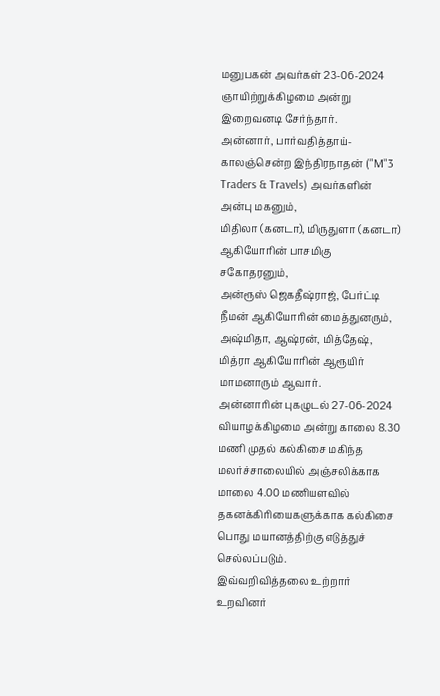மனுபகன் அவர்கள் 23-06-2024 ஞாயிற்றுக்கிழமை அன்று இறைவனடி சேர்ந்தார்.
அன்னார், பார்வதித்தாய்-காலஞ்சென்ற இந்திரநாதன் ("M"3 Traders & Travels) அவர்களின் அன்பு மகனும்,
மிதிலா (கனடா), மிருதுளா (கனடா) ஆகியோரின் பாசமிகு சகோதரனும்,
அன்ரூஸ் ஜெகதீஷ்ராஜ், பேர்ட்டி நீமன் ஆகியோரின் மைத்துனரும்,
அஷ்மிதா, ஆஷ்ரன், மித்தேஷ், மித்ரா ஆகியோரின் ஆரூயிர் மாமனாரும் ஆவார்.
அன்னாரின் புகழுடல் 27-06-2024 வியாழக்கிழமை அன்று காலை 8.30 மணி முதல் கல்கிசை மகிந்த மலர்ச்சாலையில் அஞ்சலிக்காக மாலை 4.00 மணியளவில் தகனக்கிரியைகளுக்காக கல்கிசை பொது மயானத்திற்கு எடுத்துச் செல்லப்படும்.
இவ்வறிவித்தலை உற்றார் உறவினர்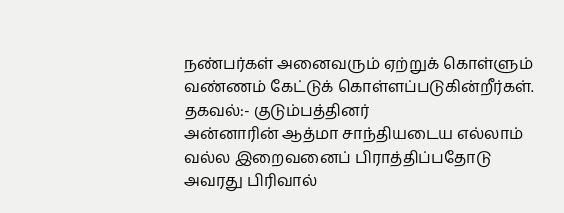நண்பர்கள் அனைவரும் ஏற்றுக் கொள்ளும் வண்ணம் கேட்டுக் கொள்ளப்படுகின்றீர்கள்.
தகவல்:- குடும்பத்தினர்
அன்னாரின் ஆத்மா சாந்தியடைய எல்லாம் வல்ல இறைவனைப் பிராத்திப்பதோடு அவரது பிரிவால்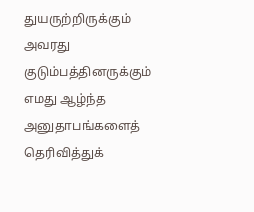துயருற்றிருக்கும் அவரது குடும்பத்தினருக்கும் எமது ஆழ்ந்த அனுதாபங்களைத் தெரிவித்துக்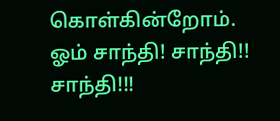கொள்கின்றோம்.
ஓம் சாந்தி! சாந்தி!! சாந்தி!!!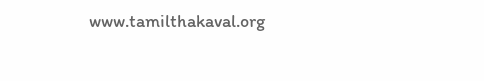www.tamilthakaval.org